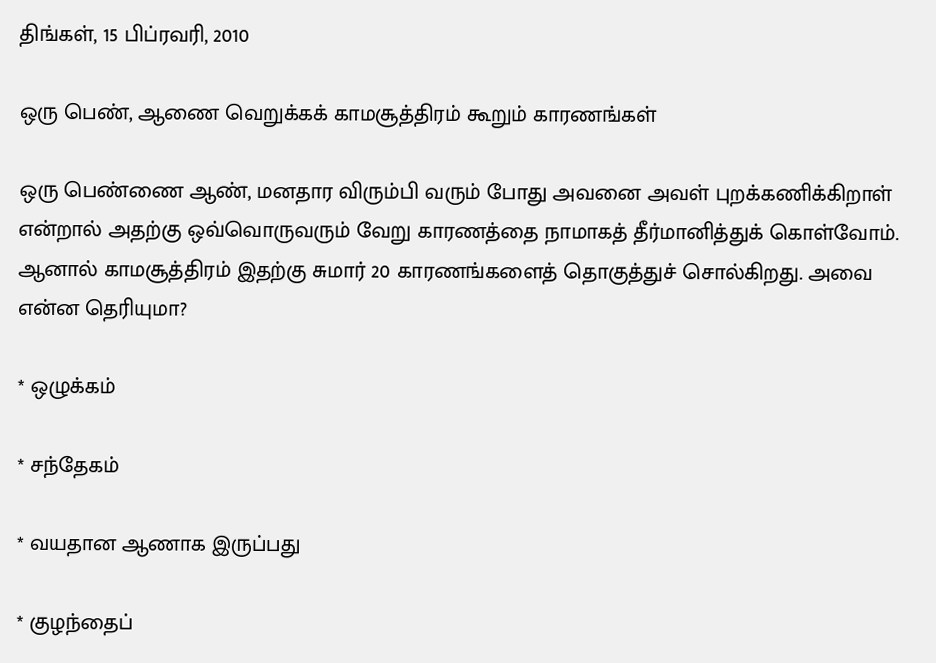திங்கள், 15 பிப்ரவரி, 2010

ஒரு பெண், ஆணை வெறுக்கக் காமசூத்திரம் கூறும் காரணங்கள்

ஒரு பெண்ணை ஆண், மனதார விரும்பி வரும் போது அவனை அவள் புறக்கணிக்கிறாள் என்றால் அதற்கு ஒவ்வொருவரும் வேறு காரணத்தை நாமாகத் தீர்மானித்துக் கொள்வோம். ஆனால் காமசூத்திரம் இதற்கு சுமார் 20 காரணங்களைத் தொகுத்துச் சொல்கிறது. அவை என்ன தெரியுமா?

* ஒழுக்கம்

* சந்தேகம்

* வயதான ஆணாக இருப்பது

* குழந்தைப்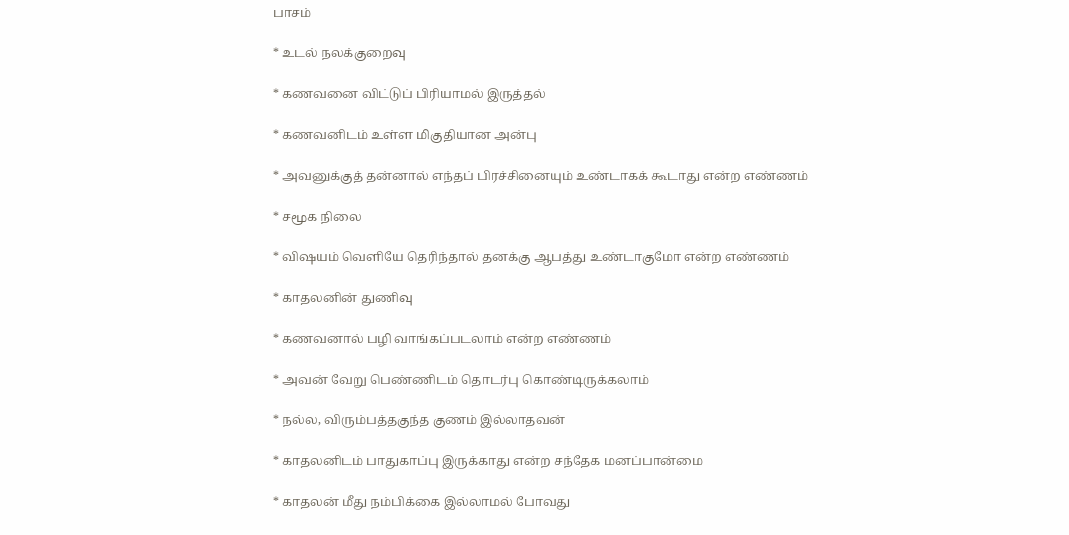பாசம்

* உடல் நலக்குறைவு

* கணவனை விட்டுப் பிரியாமல் இருத்தல்

* கணவனிடம் உள்ள மிகுதியான அன்பு

* அவனுக்குத் தன்னால் எந்தப் பிரச்சினையும் உண்டாகக் கூடாது என்ற எண்ணம்

* சமூக நிலை

* விஷயம் வெளியே தெரிந்தால் தனக்கு ஆபத்து உண்டாகுமோ என்ற எண்ணம்

* காதலனின் துணிவு

* கணவனால் பழி வாங்கப்படலாம் என்ற எண்ணம்

* அவன் வேறு பெண்ணிடம் தொடர்பு கொண்டிருக்கலாம்

* நல்ல, விரும்பத்தகுந்த குணம் இல்லாதவன்

* காதலனிடம் பாதுகாப்பு இருக்காது என்ற சந்தேக மனப்பான்மை

* காதலன் மீது நம்பிக்கை இல்லாமல் போவது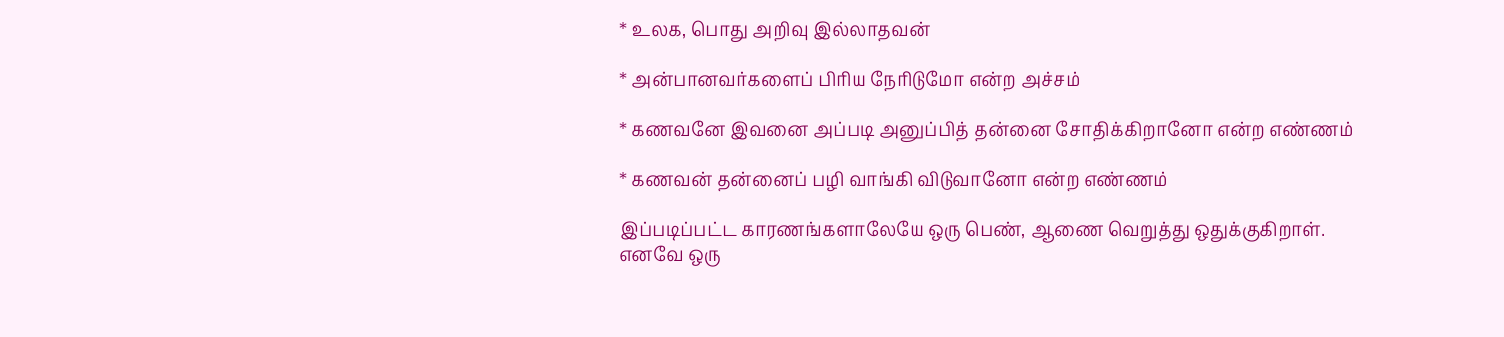* உலக, பொது அறிவு இல்லாதவன்

* அன்பானவர்களைப் பிரிய நேரிடுமோ என்ற அச்சம்

* கணவனே இவனை அப்படி அனுப்பித் தன்னை சோதிக்கிறானோ என்ற எண்ணம்

* கணவன் தன்னைப் பழி வாங்கி விடுவானோ என்ற எண்ணம்

இப்படிப்பட்ட காரணங்களாலேயே ஒரு பெண், ஆணை வெறுத்து ஒதுக்குகிறாள். எனவே ஒரு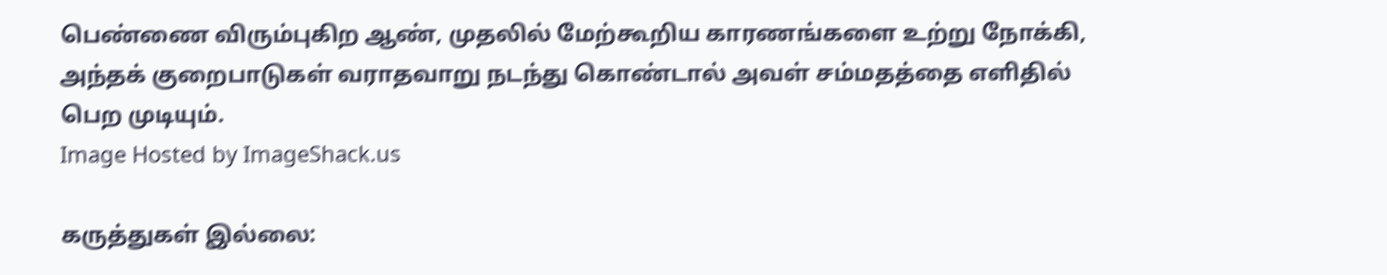பெண்ணை விரும்புகிற ஆண், முதலில் மேற்கூறிய காரணங்களை உற்று நோக்கி, அந்தக் குறைபாடுகள் வராதவாறு நடந்து கொண்டால் அவள் சம்மதத்தை எளிதில் பெற முடியும்.
Image Hosted by ImageShack.us

கருத்துகள் இல்லை: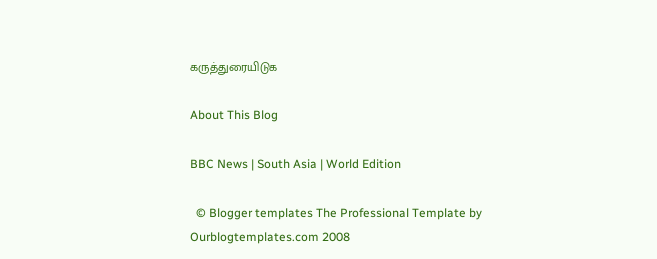கருத்துரையிடுக

About This Blog

BBC News | South Asia | World Edition

  © Blogger templates The Professional Template by Ourblogtemplates.com 2008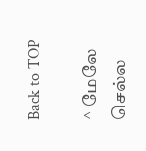Back to TOP

^ மேலே செல்ல